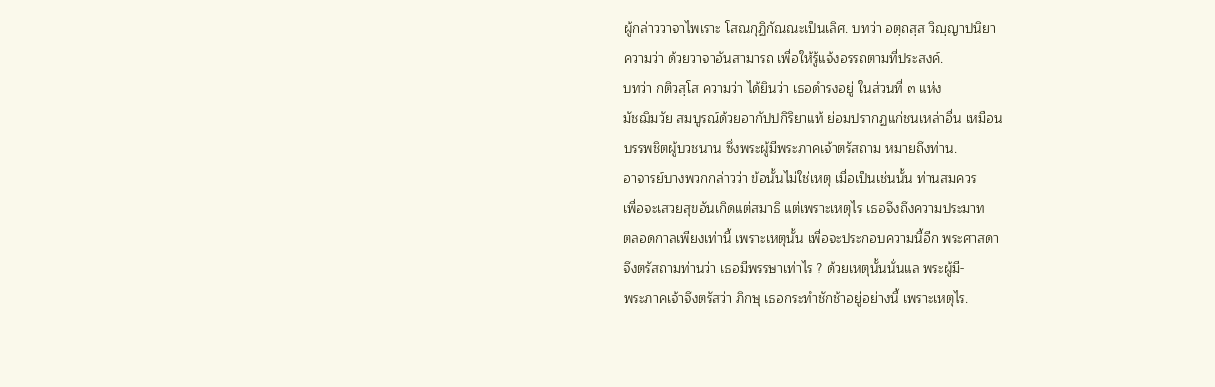ผู้กล่าววาจาไพเราะ โสณกุฏิกัณณะเป็นเลิศ. บทว่า อตฺถสฺส วิญฺญาปนิยา
ความว่า ด้วยวาจาอันสามารถ เพื่อให้รู้แจ้งอรรถตามที่ประสงค์.
บทว่า กติวสฺโส ความว่า ได้ยินว่า เธอดำรงอยู่ ในส่วนที่ ๓ แห่ง
มัชฌิมวัย สมบูรณ์ด้วยอากัปปกิริยาแท้ ย่อมปรากฏแก่ชนเหล่าอื่น เหมือน
บรรพชิตผู้บวชนาน ซึ่งพระผู้มีพระภาคเจ้าตรัสถาม หมายถึงท่าน.
อาจารย์บางพวกกล่าวว่า ข้อนั้นไม่ใช่เหตุ เมื่อเป็นเช่นนั้น ท่านสมควร
เพื่อจะเสวยสุขอันเกิดแต่สมาธิ แต่เพราะเหตุไร เธอจึงถึงความประมาท
ตลอดกาลเพียงเท่านี้ เพราะเหตุนั้น เพื่อจะประกอบความนี้อีก พระศาสดา
จึงตรัสถามท่านว่า เธอมีพรรษาเท่าไร ? ด้วยเหตุนั้นนั่นแล พระผู้มี-
พระภาคเจ้าจึงตรัสว่า ภิกษุ เธอกระทำชักช้าอยู่อย่างนี้ เพราะเหตุไร.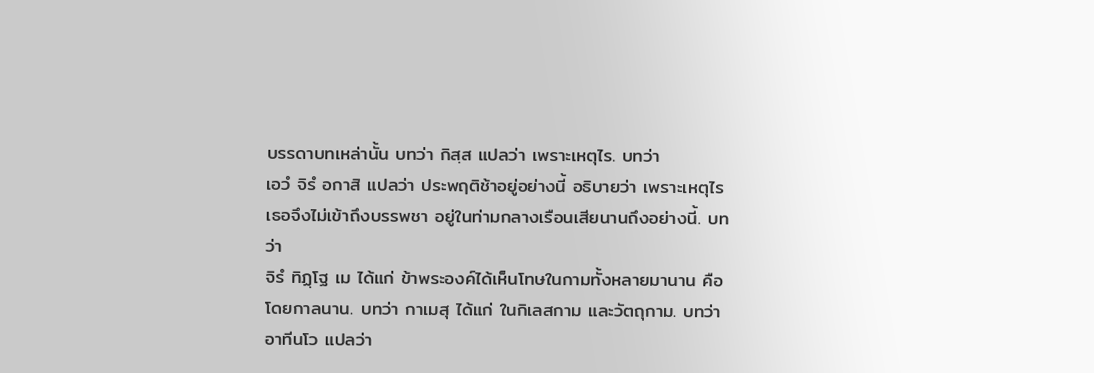บรรดาบทเหล่านั้น บทว่า กิสฺส แปลว่า เพราะเหตุไร. บทว่า
เอวํ จิรํ อกาสิ แปลว่า ประพฤติช้าอยู่อย่างนี้ อธิบายว่า เพราะเหตุไร
เธอจึงไม่เข้าถึงบรรพชา อยู่ในท่ามกลางเรือนเสียนานถึงอย่างนี้. บทว่า
จิรํ ทิฏฺโฐ เม ได้แก่ ข้าพระองค์ได้เห็นโทษในกามทั้งหลายมานาน คือ
โดยกาลนาน. บทว่า กาเมสุ ได้แก่ ในกิเลสกาม และวัตถุกาม. บทว่า
อาทีนโว แปลว่า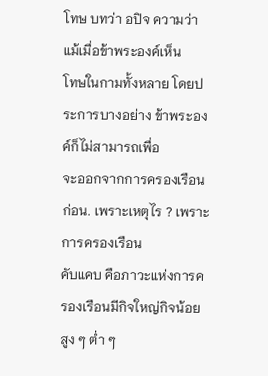โทษ บทว่า อปิจ ความว่า แม้เมื่อข้าพระองค์เห็น
โทษในกามทั้งหลาย โดยประการบางอย่าง ข้าพระองค์ก็ไม่สามารถเพื่อ
จะออกจากการครองเรือนก่อน. เพราะเหตุไร ? เพราะการครองเรือน
คับแคบ คือภาวะแห่งการครองเรือนมีกิจใหญ่กิจน้อย สูง ๆ ต่ำ ๆ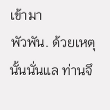เข้ามา
พัวพัน. ด้วยเหตุนั้นนั่นแล ท่านจึ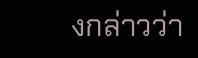งกล่าวว่า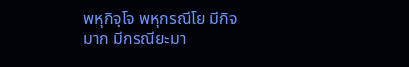พหุกิจฺโจ พหุกรณีโย มีกิจ
มาก มีกรณียะมา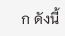ก ดังนี้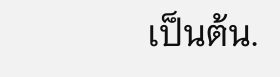เป็นต้น.